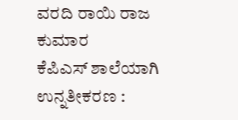ವರದಿ ರಾಯಿ ರಾಜ ಕುಮಾರ
ಕೆಪಿಎಸ್ ಶಾಲೆಯಾಗಿ ಉನ್ನತೀಕರಣ :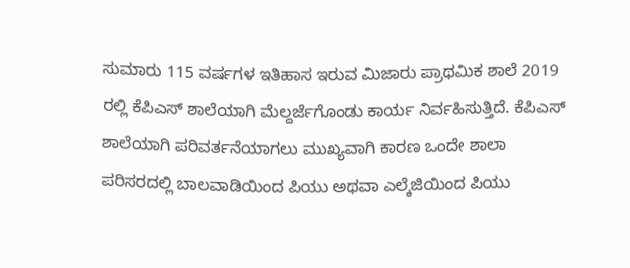ಸುಮಾರು 115 ವರ್ಷಗಳ ಇತಿಹಾಸ ಇರುವ ಮಿಜಾರು ಪ್ರಾಥಮಿಕ ಶಾಲೆ 2019 ರಲ್ಲಿ ಕೆಪಿಎಸ್ ಶಾಲೆಯಾಗಿ ಮೆಲ್ದರ್ಜೆಗೊಂಡು ಕಾರ್ಯ ನಿರ್ವಹಿಸುತ್ತಿದೆ. ಕೆಪಿಎಸ್ ಶಾಲೆಯಾಗಿ ಪರಿವರ್ತನೆಯಾಗಲು ಮುಖ್ಯವಾಗಿ ಕಾರಣ ಒಂದೇ ಶಾಲಾ ಪರಿಸರದಲ್ಲಿ ಬಾಲವಾಡಿಯಿಂದ ಪಿಯು ಅಥವಾ ಎಲ್ಕೆಜಿಯಿಂದ ಪಿಯು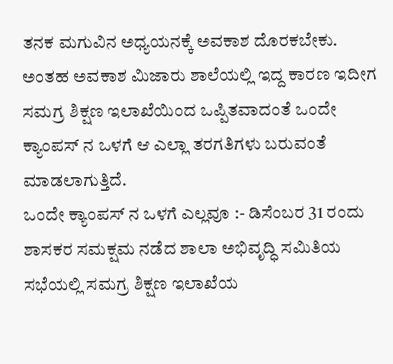ತನಕ ಮಗುವಿನ ಅಧ್ಯಯನಕ್ಕೆ ಅವಕಾಶ ದೊರಕಬೇಕು. ಅಂತಹ ಅವಕಾಶ ಮಿಜಾರು ಶಾಲೆಯಲ್ಲಿ ಇದ್ದ ಕಾರಣ ಇದೀಗ ಸಮಗ್ರ ಶಿಕ್ಷಣ ಇಲಾಖೆಯಿಂದ ಒಪ್ಪಿತವಾದಂತೆ ಒಂದೇ ಕ್ಯಾಂಪಸ್ ನ ಒಳಗೆ ಆ ಎಲ್ಲಾ ತರಗತಿಗಳು ಬರುವಂತೆ ಮಾಡಲಾಗುತ್ತಿದೆ.
ಒಂದೇ ಕ್ಯಾಂಪಸ್ ನ ಒಳಗೆ ಎಲ್ಲವೂ :- ಡಿಸೆಂಬರ 31 ರಂದು ಶಾಸಕರ ಸಮಕ್ಷಮ ನಡೆದ ಶಾಲಾ ಅಭಿವೃದ್ಧಿ ಸಮಿತಿಯ ಸಭೆಯಲ್ಲಿ ಸಮಗ್ರ ಶಿಕ್ಷಣ ಇಲಾಖೆಯ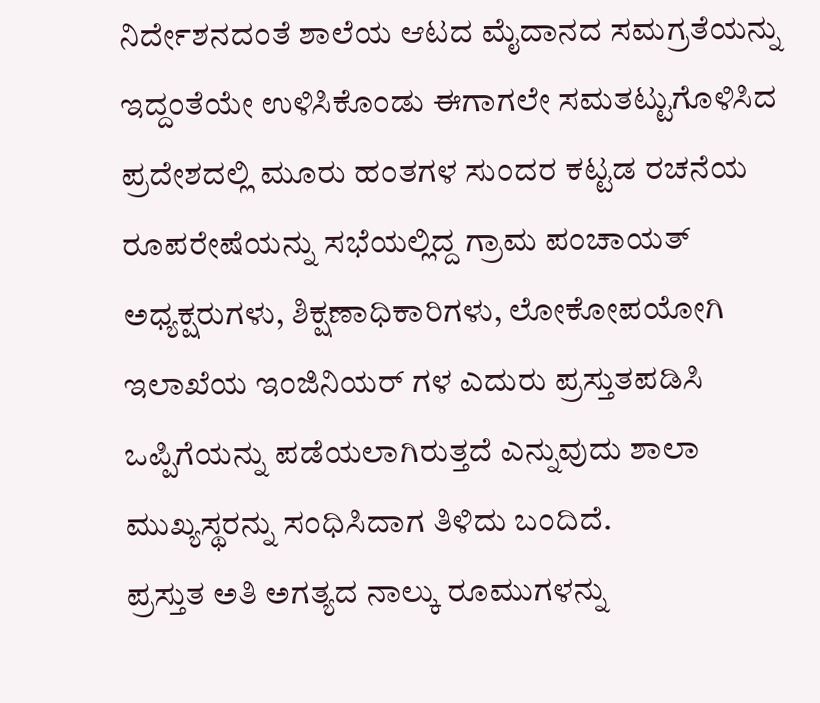ನಿರ್ದೇಶನದಂತೆ ಶಾಲೆಯ ಆಟದ ಮೈದಾನದ ಸಮಗ್ರತೆಯನ್ನು ಇದ್ದಂತೆಯೇ ಉಳಿಸಿಕೊಂಡು ಈಗಾಗಲೇ ಸಮತಟ್ಟುಗೊಳಿಸಿದ ಪ್ರದೇಶದಲ್ಲಿ ಮೂರು ಹಂತಗಳ ಸುಂದರ ಕಟ್ಟಡ ರಚನೆಯ ರೂಪರೇಷೆಯನ್ನು ಸಭೆಯಲ್ಲಿದ್ದ ಗ್ರಾಮ ಪಂಚಾಯತ್ ಅಧ್ಯಕ್ಷರುಗಳು, ಶಿಕ್ಷಣಾಧಿಕಾರಿಗಳು, ಲೋಕೋಪಯೋಗಿ ಇಲಾಖೆಯ ಇಂಜಿನಿಯರ್ ಗಳ ಎದುರು ಪ್ರಸ್ತುತಪಡಿಸಿ ಒಪ್ಪಿಗೆಯನ್ನು ಪಡೆಯಲಾಗಿರುತ್ತದೆ ಎನ್ನುವುದು ಶಾಲಾ ಮುಖ್ಯಸ್ಥರನ್ನು ಸಂಧಿಸಿದಾಗ ತಿಳಿದು ಬಂದಿದೆ.
ಪ್ರಸ್ತುತ ಅತಿ ಅಗತ್ಯದ ನಾಲ್ಕು ರೂಮುಗಳನ್ನು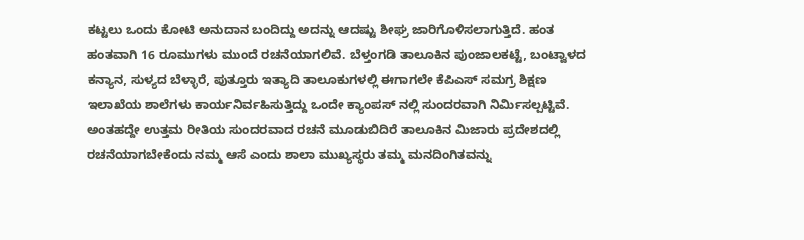ಕಟ್ಟಲು ಒಂದು ಕೋಟಿ ಅನುದಾನ ಬಂದಿದ್ದು ಅದನ್ನು ಆದಷ್ಟು ಶೀಘ್ರ ಜಾರಿಗೊಳಿಸಲಾಗುತ್ತಿದೆ. ಹಂತ ಹಂತವಾಗಿ 16 ರೂಮುಗಳು ಮುಂದೆ ರಚನೆಯಾಗಲಿವೆ. ಬೆಳ್ತಂಗಡಿ ತಾಲೂಕಿನ ಪುಂಜಾಲಕಟ್ಟೆ, ಬಂಟ್ವಾಳದ ಕನ್ಯಾನ, ಸುಳ್ಯದ ಬೆಳ್ಳಾರೆ, ಪುತ್ತೂರು ಇತ್ಯಾದಿ ತಾಲೂಕುಗಳಲ್ಲಿ ಈಗಾಗಲೇ ಕೆಪಿಎಸ್ ಸಮಗ್ರ ಶಿಕ್ಷಣ ಇಲಾಖೆಯ ಶಾಲೆಗಳು ಕಾರ್ಯನಿರ್ವಹಿಸುತ್ತಿದ್ದು ಒಂದೇ ಕ್ಯಾಂಪಸ್ ನಲ್ಲಿ ಸುಂದರವಾಗಿ ನಿರ್ಮಿಸಲ್ಪಟ್ಟಿವೆ. ಅಂತಹದ್ದೇ ಉತ್ತಮ ರೀತಿಯ ಸುಂದರವಾದ ರಚನೆ ಮೂಡುಬಿದಿರೆ ತಾಲೂಕಿನ ಮಿಜಾರು ಪ್ರದೇಶದಲ್ಲಿ ರಚನೆಯಾಗಬೇಕೆಂದು ನಮ್ಮ ಆಸೆ ಎಂದು ಶಾಲಾ ಮುಖ್ಯಸ್ಥರು ತಮ್ಮ ಮನದಿಂಗಿತವನ್ನು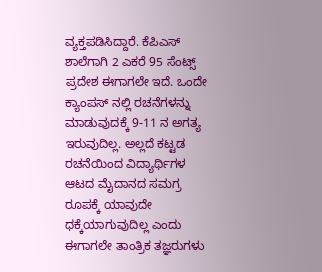ವ್ಯಕ್ತಪಡಿಸಿದ್ದಾರೆ. ಕೆಪಿಎಸ್ ಶಾಲೆಗಾಗಿ 2 ಎಕರೆ 95 ಸೆಂಟ್ಸ್ ಪ್ರದೇಶ ಈಗಾಗಲೇ ಇದೆ. ಒಂದೇ ಕ್ಯಾಂಪಸ್ ನಲ್ಲಿ ರಚನೆಗಳನ್ನು ಮಾಡುವುದಕ್ಕೆ 9-11 ನ ಅಗತ್ಯ ಇರುವುದಿಲ್ಲ. ಅಲ್ಲದೆ ಕಟ್ಟಡ ರಚನೆಯಿಂದ ವಿದ್ಯಾರ್ಥಿಗಳ ಆಟದ ಮೈದಾನದ ಸಮಗ್ರ ರೂಪಕ್ಕೆ ಯಾವುದೇ ಧಕ್ಕೆಯಾಗುವುದಿಲ್ಲ ಎಂದು ಈಗಾಗಲೇ ತಾಂತ್ರಿಕ ತಜ್ಞರುಗಳು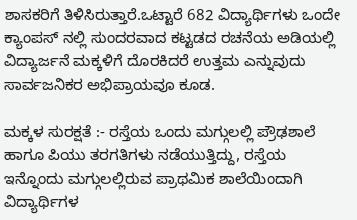ಶಾಸಕರಿಗೆ ತಿಳಿಸಿರುತ್ತಾರೆ.ಒಟ್ಟಾರೆ 682 ವಿದ್ಯಾರ್ಥಿಗಳು ಒಂದೇ ಕ್ಯಾಂಪಸ್ ನಲ್ಲಿ ಸುಂದರವಾದ ಕಟ್ಟಡದ ರಚನೆಯ ಅಡಿಯಲ್ಲಿ ವಿದ್ಯಾರ್ಜನೆ ಮಕ್ಕಳಿಗೆ ದೊರಕಿದರೆ ಉತ್ತಮ ಎನ್ನುವುದು ಸಾರ್ವಜನಿಕರ ಅಭಿಪ್ರಾಯವೂ ಕೂಡ.

ಮಕ್ಕಳ ಸುರಕ್ಷತೆ :- ರಸ್ತೆಯ ಒಂದು ಮಗ್ಗುಲಲ್ಲಿ ಪ್ರೌಢಶಾಲೆ ಹಾಗೂ ಪಿಯು ತರಗತಿಗಳು ನಡೆಯುತ್ತಿದ್ದು, ರಸ್ತೆಯ ಇನ್ನೊಂದು ಮಗ್ಗುಲಲ್ಲಿರುವ ಪ್ರಾಥಮಿಕ ಶಾಲೆಯಿಂದಾಗಿ ವಿದ್ಯಾರ್ಥಿಗಳ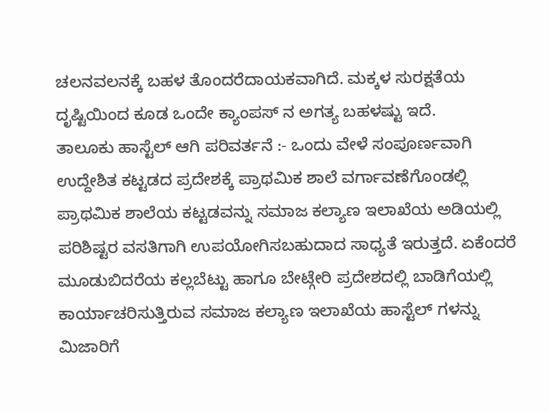ಚಲನವಲನಕ್ಕೆ ಬಹಳ ತೊಂದರೆದಾಯಕವಾಗಿದೆ. ಮಕ್ಕಳ ಸುರಕ್ಷತೆಯ ದೃಷ್ಟಿಯಿಂದ ಕೂಡ ಒಂದೇ ಕ್ಯಾಂಪಸ್ ನ ಅಗತ್ಯ ಬಹಳಷ್ಟು ಇದೆ.
ತಾಲೂಕು ಹಾಸ್ಟೆಲ್ ಆಗಿ ಪರಿವರ್ತನೆ :- ಒಂದು ವೇಳೆ ಸಂಪೂರ್ಣವಾಗಿ ಉದ್ದೇಶಿತ ಕಟ್ಟಡದ ಪ್ರದೇಶಕ್ಕೆ ಪ್ರಾಥಮಿಕ ಶಾಲೆ ವರ್ಗಾವಣೆಗೊಂಡಲ್ಲಿ ಪ್ರಾಥಮಿಕ ಶಾಲೆಯ ಕಟ್ಟಡವನ್ನು ಸಮಾಜ ಕಲ್ಯಾಣ ಇಲಾಖೆಯ ಅಡಿಯಲ್ಲಿ ಪರಿಶಿಷ್ಟರ ವಸತಿಗಾಗಿ ಉಪಯೋಗಿಸಬಹುದಾದ ಸಾಧ್ಯತೆ ಇರುತ್ತದೆ. ಏಕೆಂದರೆ ಮೂಡುಬಿದರೆಯ ಕಲ್ಲಬೆಟ್ಟು ಹಾಗೂ ಬೇಟ್ಗೇರಿ ಪ್ರದೇಶದಲ್ಲಿ ಬಾಡಿಗೆಯಲ್ಲಿ ಕಾರ್ಯಾಚರಿಸುತ್ತಿರುವ ಸಮಾಜ ಕಲ್ಯಾಣ ಇಲಾಖೆಯ ಹಾಸ್ಟೆಲ್ ಗಳನ್ನು ಮಿಜಾರಿಗೆ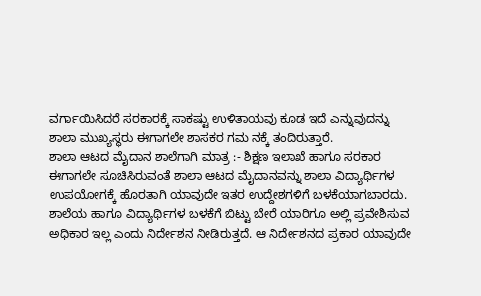ವರ್ಗಾಯಿಸಿದರೆ ಸರಕಾರಕ್ಕೆ ಸಾಕಷ್ಟು ಉಳಿತಾಯವು ಕೂಡ ಇದೆ ಎನ್ನುವುದನ್ನು ಶಾಲಾ ಮುಖ್ಯಸ್ಥರು ಈಗಾಗಲೇ ಶಾಸಕರ ಗಮ ನಕ್ಕೆ ತಂದಿರುತ್ತಾರೆ.
ಶಾಲಾ ಆಟದ ಮೈದಾನ ಶಾಲೆಗಾಗಿ ಮಾತ್ರ :- ಶಿಕ್ಷಣ ಇಲಾಖೆ ಹಾಗೂ ಸರಕಾರ ಈಗಾಗಲೇ ಸೂಚಿಸಿರುವಂತೆ ಶಾಲಾ ಆಟದ ಮೈದಾನವನ್ನು ಶಾಲಾ ವಿದ್ಯಾರ್ಥಿಗಳ ಉಪಯೋಗಕ್ಕೆ ಹೊರತಾಗಿ ಯಾವುದೇ ಇತರ ಉದ್ದೇಶಗಳಿಗೆ ಬಳಕೆಯಾಗಬಾರದು. ಶಾಲೆಯ ಹಾಗೂ ವಿದ್ಯಾರ್ಥಿಗಳ ಬಳಕೆಗೆ ಬಿಟ್ಟು ಬೇರೆ ಯಾರಿಗೂ ಅಲ್ಲಿ ಪ್ರವೇಶಿಸುವ ಅಧಿಕಾರ ಇಲ್ಲ ಎಂದು ನಿರ್ದೇಶನ ನೀಡಿರುತ್ತದೆ. ಆ ನಿರ್ದೇಶನದ ಪ್ರಕಾರ ಯಾವುದೇ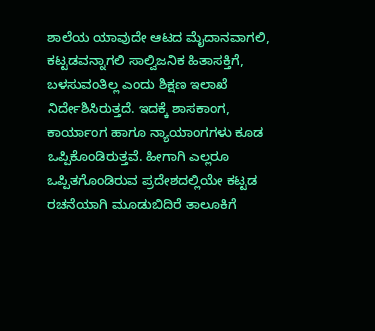ಶಾಲೆಯ ಯಾವುದೇ ಆಟದ ಮೈದಾನವಾಗಲಿ, ಕಟ್ಟಡವನ್ನಾಗಲಿ ಸಾಲ್ವಿಜನಿಕ ಹಿತಾಸಕ್ತಿಗೆ, ಬಳಸುವಂತಿಲ್ಲ ಎಂದು ಶಿಕ್ಷಣ ಇಲಾಖೆ ನಿರ್ದೇಶಿಸಿರುತ್ತದೆ. ಇದಕ್ಕೆ ಶಾಸಕಾಂಗ, ಕಾರ್ಯಾಂಗ ಹಾಗೂ ನ್ಯಾಯಾಂಗಗಳು ಕೂಡ ಒಪ್ಪಿಕೊಂಡಿರುತ್ತವೆ. ಹೀಗಾಗಿ ಎಲ್ಲರೂ ಒಪ್ಪಿತಗೊಂಡಿರುವ ಪ್ರದೇಶದಲ್ಲಿಯೇ ಕಟ್ಟಡ ರಚನೆಯಾಗಿ ಮೂಡುಬಿದಿರೆ ತಾಲೂಕಿಗೆ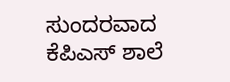ಸುಂದರವಾದ ಕೆಪಿಎಸ್ ಶಾಲೆ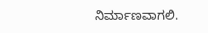ನಿರ್ಮಾಣವಾಗಲಿ.